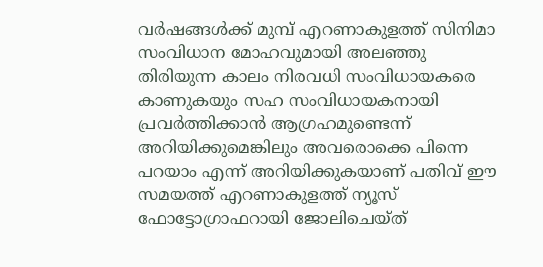വർഷങ്ങൾക്ക് മുമ്പ് എറണാകുളത്ത് സിനിമാ സംവിധാന മോഹവുമായി അലഞ്ഞു തിരിയുന്ന കാലം നിരവധി സംവിധായകരെ കാണുകയും സഹ സംവിധായകനായി പ്രവർത്തിക്കാൻ ആഗ്രഹമുണ്ടെന്ന് അറിയിക്കുമെങ്കിലും അവരൊക്കെ പിന്നെ പറയാം എന്ന് അറിയിക്കുകയാണ് പതിവ് ഈ സമയത്ത് എറണാകുളത്ത് ന്യൂസ് ഫോട്ടോഗ്രാഫറായി ജോലിചെയ്ത്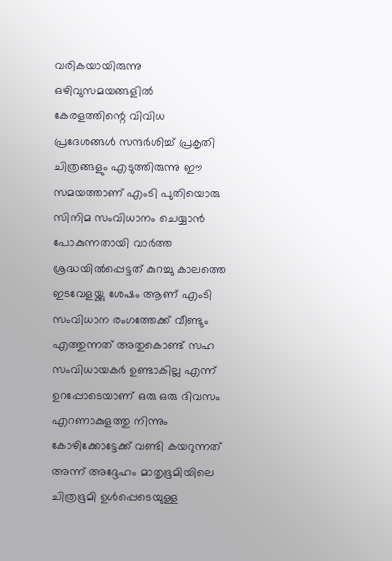വരികയായിരുന്നു ഒഴിവുസമയങ്ങളിൽ കേരളത്തിന്റെ വിവിധ പ്രദേശങ്ങൾ സന്ദർശിച്ച് പ്രകൃതി ചിത്രങ്ങളും എടുത്തിരുന്നു ഈ സമയത്താണ് എംടി പുതിയൊരു സിനിമ സംവിധാനം ചെയ്യാൻ പോകുന്നതായി വാർത്ത ശ്രദ്ധയിൽപ്പെട്ടത് കുറച്ചു കാലത്തെ ഇടവേളയ്ക്കു ശേഷം ആണ് എംടി സംവിധാന രംഗത്തേക്ക് വീണ്ടും എത്തുന്നത് അതുകൊണ്ട് സഹ സംവിധായകർ ഉണ്ടാകില്ല എന്ന് ഉറപ്പോടെയാണ് ഒരു ഒരു ദിവസം എറണാകുളത്തു നിന്നും കോഴിക്കോട്ടേക്ക് വണ്ടി കയറുന്നത് അന്ന് അദ്ദേഹം മാതൃഭൂമിയിലെ ചിത്രഭൂമി ഉൾപ്പെടെയുള്ള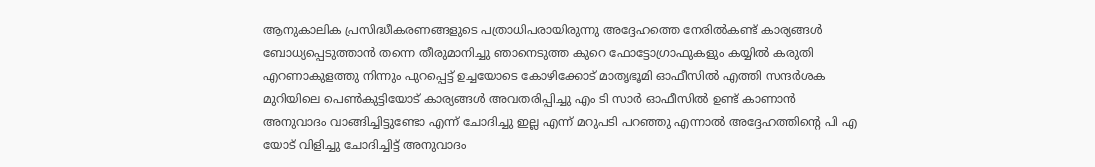ആനുകാലിക പ്രസിദ്ധീകരണങ്ങളുടെ പത്രാധിപരായിരുന്നു അദ്ദേഹത്തെ നേരിൽകണ്ട് കാര്യങ്ങൾ ബോധ്യപ്പെടുത്താൻ തന്നെ തീരുമാനിച്ചു ഞാനെടുത്ത കുറെ ഫോട്ടോഗ്രാഫുകളും കയ്യിൽ കരുതി എറണാകുളത്തു നിന്നും പുറപ്പെട്ട് ഉച്ചയോടെ കോഴിക്കോട് മാതൃഭൂമി ഓഫീസിൽ എത്തി സന്ദർശക മുറിയിലെ പെൺകുട്ടിയോട് കാര്യങ്ങൾ അവതരിപ്പിച്ചു എം ടി സാർ ഓഫീസിൽ ഉണ്ട് കാണാൻ അനുവാദം വാങ്ങിച്ചിട്ടുണ്ടോ എന്ന് ചോദിച്ചു ഇല്ല എന്ന് മറുപടി പറഞ്ഞു എന്നാൽ അദ്ദേഹത്തിന്റെ പി എ യോട് വിളിച്ചു ചോദിച്ചിട്ട് അനുവാദം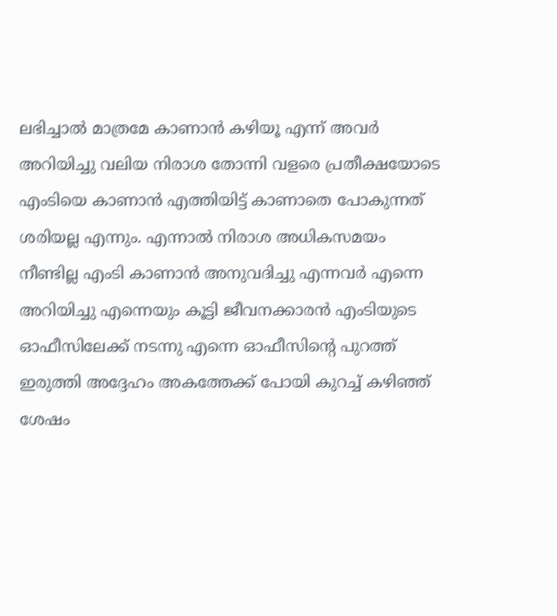ലഭിച്ചാൽ മാത്രമേ കാണാൻ കഴിയൂ എന്ന് അവർ അറിയിച്ചു വലിയ നിരാശ തോന്നി വളരെ പ്രതീക്ഷയോടെ എംടിയെ കാണാൻ എത്തിയിട്ട് കാണാതെ പോകുന്നത് ശരിയല്ല എന്നും. എന്നാൽ നിരാശ അധികസമയം നീണ്ടില്ല എംടി കാണാൻ അനുവദിച്ചു എന്നവർ എന്നെ അറിയിച്ചു എന്നെയും കൂട്ടി ജീവനക്കാരൻ എംടിയുടെ ഓഫീസിലേക്ക് നടന്നു എന്നെ ഓഫീസിന്റെ പുറത്ത് ഇരുത്തി അദ്ദേഹം അകത്തേക്ക് പോയി കുറച്ച് കഴിഞ്ഞ് ശേഷം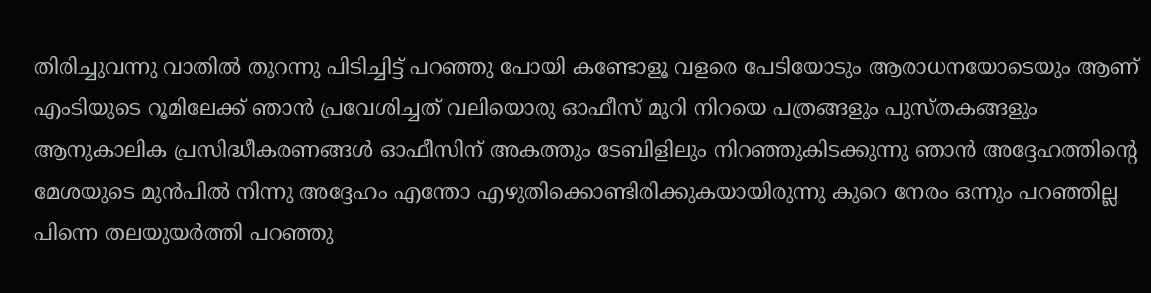തിരിച്ചുവന്നു വാതിൽ തുറന്നു പിടിച്ചിട്ട് പറഞ്ഞു പോയി കണ്ടോളൂ വളരെ പേടിയോടും ആരാധനയോടെയും ആണ് എംടിയുടെ റൂമിലേക്ക് ഞാൻ പ്രവേശിച്ചത് വലിയൊരു ഓഫീസ് മുറി നിറയെ പത്രങ്ങളും പുസ്തകങ്ങളും ആനുകാലിക പ്രസിദ്ധീകരണങ്ങൾ ഓഫീസിന് അകത്തും ടേബിളിലും നിറഞ്ഞുകിടക്കുന്നു ഞാൻ അദ്ദേഹത്തിന്റെ മേശയുടെ മുൻപിൽ നിന്നു അദ്ദേഹം എന്തോ എഴുതിക്കൊണ്ടിരിക്കുകയായിരുന്നു കുറെ നേരം ഒന്നും പറഞ്ഞില്ല പിന്നെ തലയുയർത്തി പറഞ്ഞു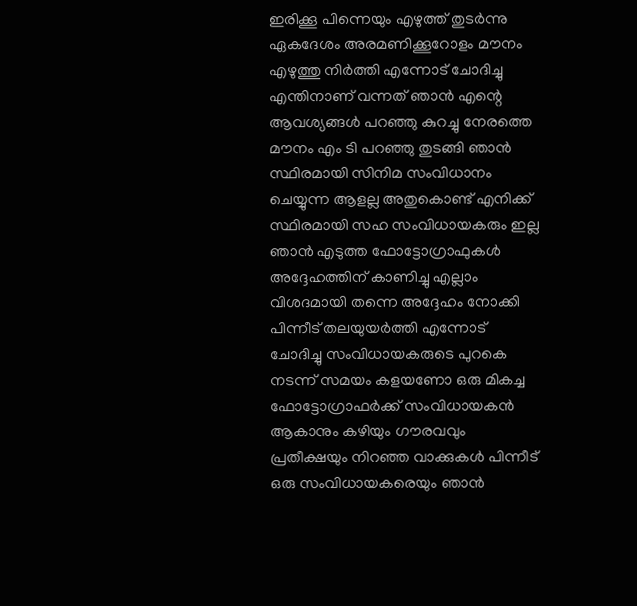ഇരിക്കൂ പിന്നെയും എഴുത്ത് തുടർന്നു ഏകദേശം അരമണിക്കൂറോളം മൗനം എഴുത്തു നിർത്തി എന്നോട് ചോദിച്ചു എന്തിനാണ് വന്നത് ഞാൻ എന്റെ ആവശ്യങ്ങൾ പറഞ്ഞു കുറച്ചു നേരത്തെ മൗനം എം ടി പറഞ്ഞു തുടങ്ങി ഞാൻ സ്ഥിരമായി സിനിമ സംവിധാനം ചെയ്യുന്ന ആളല്ല അതുകൊണ്ട് എനിക്ക് സ്ഥിരമായി സഹ സംവിധായകരും ഇല്ല ഞാൻ എടുത്ത ഫോട്ടോഗ്രാഫുകൾ അദ്ദേഹത്തിന് കാണിച്ചു എല്ലാം വിശദമായി തന്നെ അദ്ദേഹം നോക്കി പിന്നീട് തലയുയർത്തി എന്നോട് ചോദിച്ചു സംവിധായകരുടെ പുറകെ നടന്ന് സമയം കളയണോ ഒരു മികച്ച ഫോട്ടോഗ്രാഫർക്ക് സംവിധായകൻ ആകാനും കഴിയും ഗൗരവവും പ്രതീക്ഷയും നിറഞ്ഞ വാക്കുകൾ പിന്നീട് ഒരു സംവിധായകരെയും ഞാൻ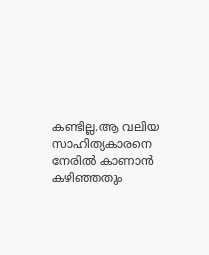കണ്ടില്ല.ആ വലിയ സാഹിത്യകാരനെ നേരിൽ കാണാൻ കഴിഞ്ഞതും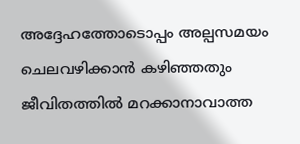അദ്ദേഹത്തോടൊപ്പം അല്പസമയം ചെലവഴിക്കാൻ കഴിഞ്ഞതും ജീവിതത്തിൽ മറക്കാനാവാത്ത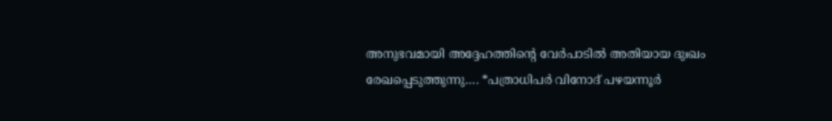അനുഭവമായി അദ്ദേഹത്തിന്റെ വേർപാടിൽ അതിയായ ദുഃഖം രേഖപ്പെടുത്തുന്നു…. *പത്രാധിപർ വിനോദ് പഴയന്നൂർ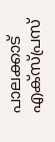പാലക്കാട് എക്സ്പ്രസ്